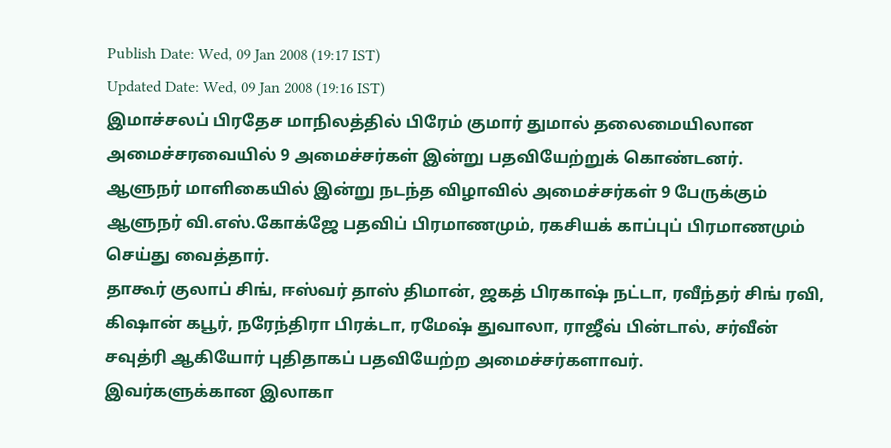Publish Date: Wed, 09 Jan 2008 (19:17 IST)
Updated Date: Wed, 09 Jan 2008 (19:16 IST)
இமாச்சலப் பிரதேச மாநிலத்தில் பிரேம் குமார் துமால் தலைமையிலான அமைச்சரவையில் 9 அமைச்சர்கள் இன்று பதவியேற்றுக் கொண்டனர்.
ஆளுநர் மாளிகையில் இன்று நடந்த விழாவில் அமைச்சர்கள் 9 பேருக்கும் ஆளுநர் வி.எஸ்.கோக்ஜே பதவிப் பிரமாணமும், ரகசியக் காப்புப் பிரமாணமும் செய்து வைத்தார்.
தாகூர் குலாப் சிங், ஈஸ்வர் தாஸ் திமான், ஜகத் பிரகாஷ் நட்டா, ரவீந்தர் சிங் ரவி, கிஷான் கபூர், நரேந்திரா பிரக்டா, ரமேஷ் துவாலா, ராஜீவ் பின்டால், சர்வீன் சவுத்ரி ஆகியோர் புதிதாகப் பதவியேற்ற அமைச்சர்களாவர்.
இவர்களுக்கான இலாகா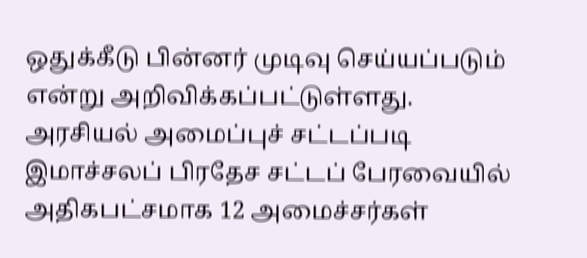ஒதுக்கீடு பின்னர் முடிவு செய்யப்படும் என்று அறிவிக்கப்பட்டுள்ளது.
அரசியல் அமைப்புச் சட்டப்படி இமாச்சலப் பிரதேச சட்டப் பேரவையில் அதிகபட்சமாக 12 அமைச்சர்கள்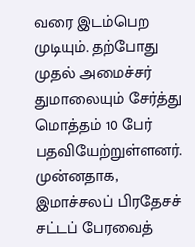வரை இடம்பெற முடியும். தற்போது முதல் அமைச்சர் துமாலையும் சேர்த்து மொத்தம் 10 பேர் பதவியேற்றுள்ளனர்.
முன்னதாக, இமாச்சலப் பிரதேசச் சட்டப் பேரவைத்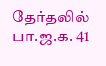தேர்தலில் பா.ஜ.க. 41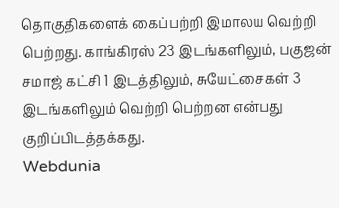தொகுதிகளைக் கைப்பற்றி இமாலய வெற்றி பெற்றது. காங்கிரஸ் 23 இடங்களிலும், பகுஜன் சமாஜ் கட்சி 1 இடத்திலும், சுயேட்சைகள் 3 இடங்களிலும் வெற்றி பெற்றன என்பது குறிப்பிடத்தக்கது.
Webdunia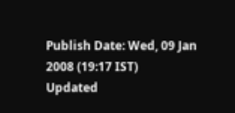Publish Date: Wed, 09 Jan 2008 (19:17 IST)
Updated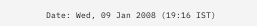Date: Wed, 09 Jan 2008 (19:16 IST)